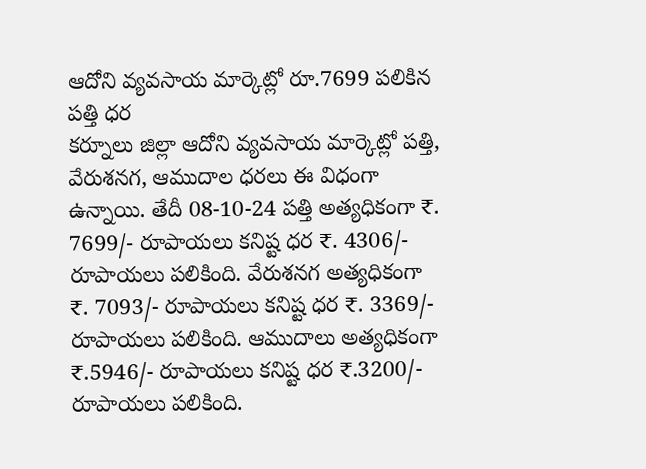ఆదోని వ్యవసాయ మార్కెట్లో రూ.7699 పలికిన పత్తి ధర
కర్నూలు జిల్లా ఆదోని వ్యవసాయ మార్కెట్లో పత్తి, వేరుశనగ, ఆముదాల ధరలు ఈ విధంగా ఉన్నాయి. తేదీ 08-10-24 పత్తి అత్యధికంగా ₹. 7699/- రూపాయలు కనిష్ట ధర ₹. 4306/- రూపాయలు పలికింది. వేరుశనగ అత్యధికంగా ₹. 7093/- రూపాయలు కనిష్ట ధర ₹. 3369/- రూపాయలు పలికింది. ఆముదాలు అత్యధికంగా ₹.5946/- రూపాయలు కనిష్ట ధర ₹.3200/- రూపాయలు పలికింది.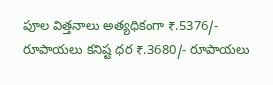పూల విత్తనాలు అత్యధికంగా ₹.5376/- రూపాయలు కనిష్ట ధర ₹.3680/- రూపాయలు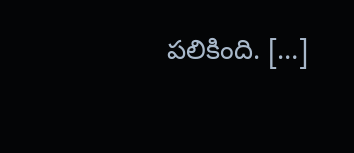పలికింది. […]